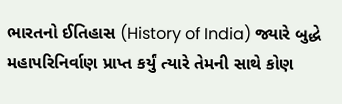ભારતનો ઈતિહાસ (History of India) જ્યારે બુદ્ધે મહાપરિનિર્વાણ પ્રાપ્ત કર્યું ત્યારે તેમની સાથે કોણ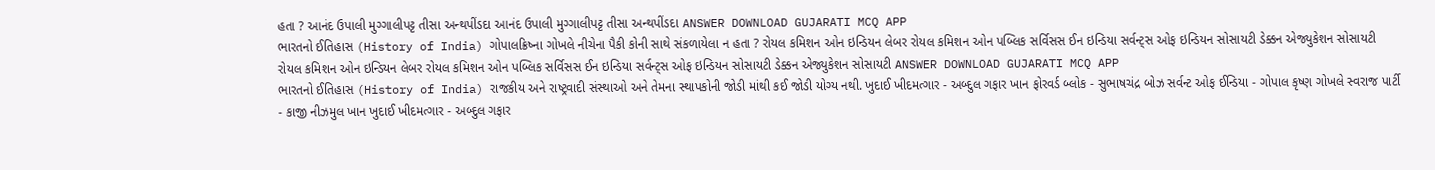હતા ? આનંદ ઉપાલી મુગ્ગાલીપટ્ટ તીસા અન્થપીંડદા આનંદ ઉપાલી મુગ્ગાલીપટ્ટ તીસા અન્થપીંડદા ANSWER DOWNLOAD GUJARATI MCQ APP
ભારતનો ઈતિહાસ (History of India) ગોપાલક્રિષ્ના ગોખલે નીચેના પૈકી કોની સાથે સંકળાયેલા ન હતા ? રોયલ કમિશન ઓન ઇન્ડિયન લેબર રોયલ કમિશન ઓન પબ્લિક સર્વિસસ ઈન ઇન્ડિયા સર્વન્ટ્સ ઓફ ઇન્ડિયન સોસાયટી ડેક્કન એજ્યુકેશન સોસાયટી રોયલ કમિશન ઓન ઇન્ડિયન લેબર રોયલ કમિશન ઓન પબ્લિક સર્વિસસ ઈન ઇન્ડિયા સર્વન્ટ્સ ઓફ ઇન્ડિયન સોસાયટી ડેક્કન એજ્યુકેશન સોસાયટી ANSWER DOWNLOAD GUJARATI MCQ APP
ભારતનો ઈતિહાસ (History of India) રાજકીય અને રાષ્ટ્રવાદી સંસ્થાઓ અને તેમના સ્થાપકોની જોડી માંથી કઈ જોડી યોગ્ય નથી. ખુદાઈ ખીદમત્ગાર - અબ્દુલ ગફાર ખાન ફોરવર્ડ બ્લોક - સુભાષચંદ્ર બોઝ સર્વન્ટ ઓફ ઈન્ડિયા - ગોપાલ કૃષ્ણ ગોખલે સ્વરાજ પાર્ટી - કાજી નીઝમુલ ખાન ખુદાઈ ખીદમત્ગાર - અબ્દુલ ગફાર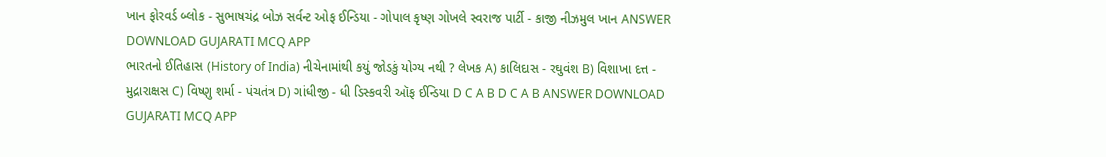ખાન ફોરવર્ડ બ્લોક - સુભાષચંદ્ર બોઝ સર્વન્ટ ઓફ ઈન્ડિયા - ગોપાલ કૃષ્ણ ગોખલે સ્વરાજ પાર્ટી - કાજી નીઝમુલ ખાન ANSWER DOWNLOAD GUJARATI MCQ APP
ભારતનો ઈતિહાસ (History of India) નીચેનામાંથી કયું જોડકું યોગ્ય નથી ? લેખક A) કાલિદાસ - રઘુવંશ B) વિશાખા દત્ત - મુદ્રારાક્ષસ C) વિષ્ણુ શર્મા - પંચતંત્ર D) ગાંધીજી - ધી ડિસ્કવરી ઑફ ઈન્ડિયા D C A B D C A B ANSWER DOWNLOAD GUJARATI MCQ APP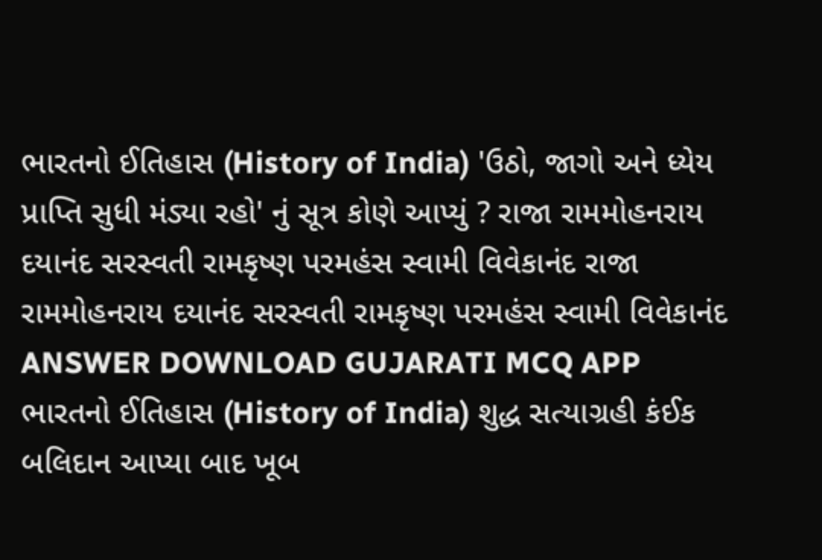ભારતનો ઈતિહાસ (History of India) 'ઉઠો, જાગો અને ધ્યેય પ્રાપ્તિ સુધી મંડ્યા રહો' નું સૂત્ર કોણે આપ્યું ? રાજા રામમોહનરાય દયાનંદ સરસ્વતી રામકૃષ્ણ પરમહંસ સ્વામી વિવેકાનંદ રાજા રામમોહનરાય દયાનંદ સરસ્વતી રામકૃષ્ણ પરમહંસ સ્વામી વિવેકાનંદ ANSWER DOWNLOAD GUJARATI MCQ APP
ભારતનો ઈતિહાસ (History of India) શુદ્ધ સત્યાગ્રહી કંઈક બલિદાન આપ્યા બાદ ખૂબ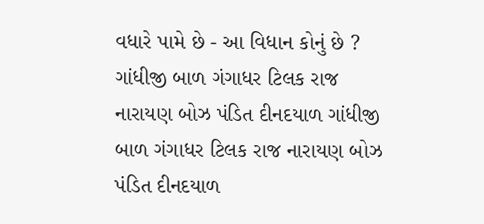વધારે પામે છે - આ વિધાન કોનું છે ? ગાંધીજી બાળ ગંગાધર ટિલક રાજ નારાયણ બોઝ પંડિત દીનદયાળ ગાંધીજી બાળ ગંગાધર ટિલક રાજ નારાયણ બોઝ પંડિત દીનદયાળ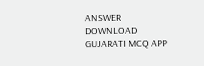ANSWER DOWNLOAD GUJARATI MCQ APP